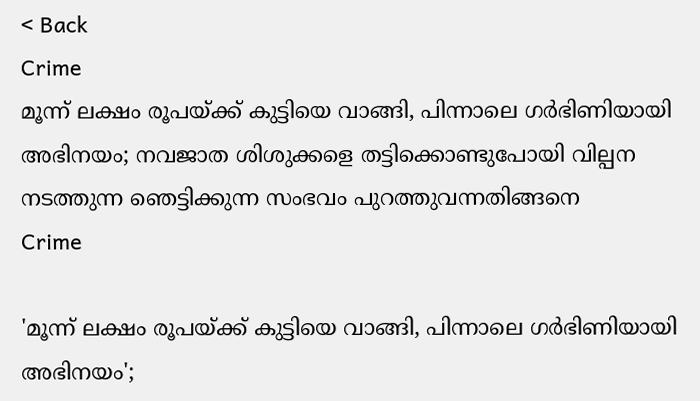< Back
Crime
മൂന്ന് ലക്ഷം രൂപയ്ക്ക് കുട്ടിയെ വാങ്ങി, പിന്നാലെ ഗർഭിണിയായി അഭിനയം; നവജാത ശിശുക്കളെ തട്ടിക്കൊണ്ടുപോയി വില്പന നടത്തുന്ന ഞെട്ടിക്കുന്ന സംഭവം പുറത്തുവന്നതിങ്ങനെ
Crime

'മൂന്ന് ലക്ഷം രൂപയ്ക്ക് കുട്ടിയെ വാങ്ങി, പിന്നാലെ ഗർഭിണിയായി അഭിനയം';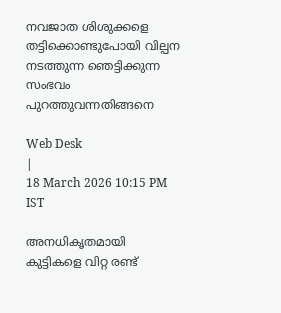നവജാത ശിശുക്കളെ തട്ടിക്കൊണ്ടുപോയി വില്പന നടത്തുന്ന ഞെട്ടിക്കുന്ന സംഭവം പുറത്തുവന്നതിങ്ങനെ

Web Desk
|
18 March 2026 10:15 PM IST

അനധികൃതമായി കുട്ടികളെ വിറ്റ രണ്ട്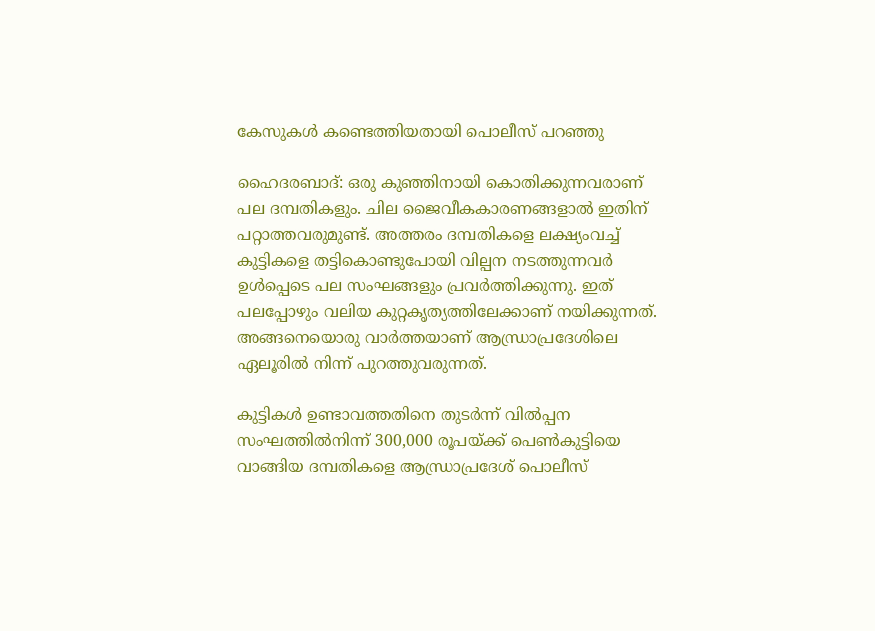കേസുകൾ കണ്ടെത്തിയതായി പൊലീസ് പറഞ്ഞു

ഹൈദരബാദ്: ഒരു കുഞ്ഞിനായി കൊതിക്കുന്നവരാണ് പല ദമ്പതികളും. ചില ജൈവീകകാരണങ്ങളാൽ ഇതിന് പറ്റാത്തവരുമുണ്ട്. അത്തരം ദമ്പതികളെ ലക്ഷ്യംവച്ച് കുട്ടികളെ തട്ടികൊണ്ടുപോയി വില്പന നടത്തുന്നവർ ഉൾപ്പെടെ പല സംഘങ്ങളും പ്രവർത്തിക്കുന്നു. ഇത് പലപ്പോഴും വലിയ കുറ്റകൃത്യത്തിലേക്കാണ് നയിക്കുന്നത്. അങ്ങനെയൊരു വാർത്തയാണ് ആന്ധ്രാപ്രദേശിലെ ഏലൂരിൽ നിന്ന് പുറത്തുവരുന്നത്.

കുട്ടികൾ ഉണ്ടാവത്തതിനെ തുടർന്ന് വിൽപ്പന സംഘത്തിൽനിന്ന് 300,000 രൂപയ്ക്ക് പെൺകുട്ടിയെ വാങ്ങിയ ദമ്പതികളെ ആന്ധ്രാപ്രദേശ് പൊലീസ്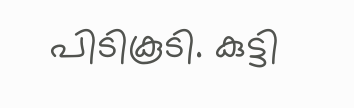പിടികൂടി. കുട്ടി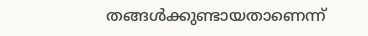തങ്ങൾക്കുണ്ടായതാണെന്ന്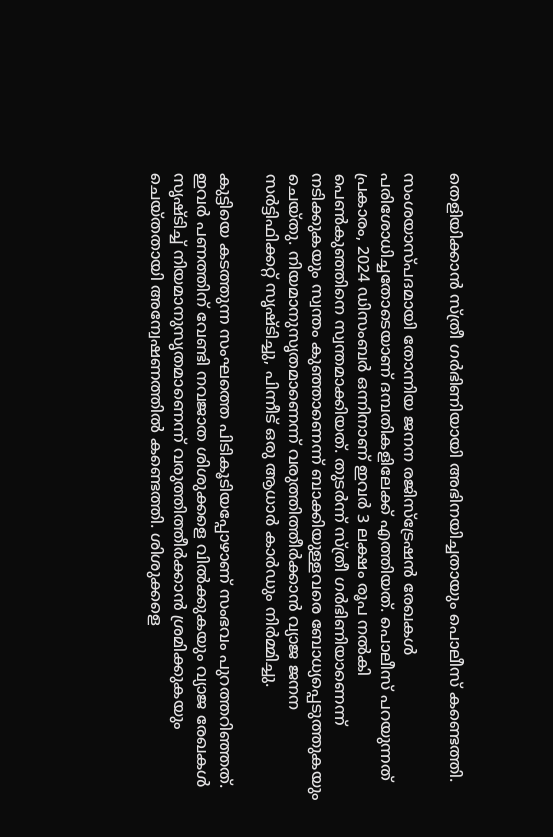തെളിയിക്കാൻ സ്ത്രീ ഗർഭിണിയായി അഭിനയിച്ചതായും പൊലീസ് കണ്ടെത്തി.

സംശയാസ്പദമായി തോന്നിയ ജനന രജിസ്ട്രേഷൻ രേഖകൾ പരിശോധിച്ചതോടെയാണ് ദമ്പതികളിലേക്ക് എത്തിയത്. പൊലീസ് പറയുന്നത് പ്രകാരം, 2024 ഡിസംബർ ഒന്നിനാണ് ഇവർ 3 ലക്ഷം രൂപ നൽകി പെൺകുഞ്ഞിനെ സ്വന്തമാക്കിയത്. തുടർന്ന് സ്ത്രീ ഗർഭിണിയാണെന്ന് നടിക്കുകയും സ്വന്തം കുഞ്ഞാണെന്ന് ബാക്കിയുള്ളവരെ ബോധ്യപ്പെടുത്തുകയും ചെയ്തു. നിയമാനുസൃതമാണെന്ന് വരുത്തിത്തീർക്കാൻ വ്യാജ ജനന സർട്ടിഫിക്കറ്റ് സൃഷ്ടിച്ചു, പിന്നീട് ഒരു ആധാർ കാർഡും നിർമ്മിച്ചു.

കുട്ടിയെ കടത്തുന്ന സംഘത്തെ പിടികൂടിയപ്പോഴാണ് സംഭവം പുറത്തറിഞ്ഞത്. ഇവർ ‌പണത്തിന് വേണ്ടി നവജാത ശിശുക്കളെ വിൽക്കുകയും വ്യാജ രേഖകൾ സൃഷ്ടിച്ച് നിയമാനുസൃതമാണെന്ന് വരുത്തിത്തീർക്കാൻ ശ്രമിക്കുകയും ചെയ്തതായി അന്വേഷണത്തിൽ കണ്ടെത്തി. ശിശുക്കളെ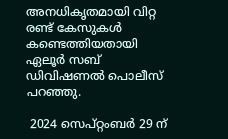അനധികൃതമായി വിറ്റ രണ്ട് കേസുകൾ കണ്ടെത്തിയതായി ഏലൂർ സബ് ഡിവിഷണൽ പൊലീസ് പറഞ്ഞു.

 2024 സെപ്റ്റംബർ 29 ന്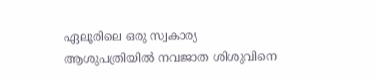ഏലൂരിലെ ഒരു സ്വകാര്യ ആശുപത്രിയിൽ നവജാത ശിശുവിനെ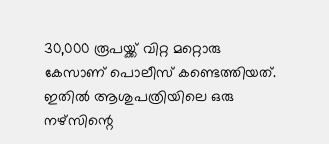30,000 രൂപയ്ക്ക് വിറ്റ മറ്റൊരു കേസാണ് പൊലീസ് കണ്ടെത്തിയത്. ഇതിൽ ആശുപത്രിയിലെ ഒരു നഴ്‌സിന്റെ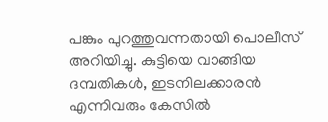പങ്കും പുറത്തുവന്നതായി പൊലീസ് അറിയിച്ചു. കുട്ടിയെ വാങ്ങിയ ദമ്പതികൾ, ഇടനിലക്കാരൻ എന്നിവരും കേസിൽ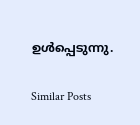ഉൾപ്പെടുന്നു.

Similar Posts